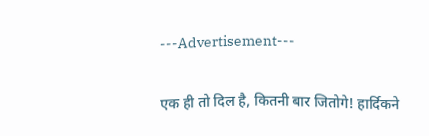---Advertisement---

एक ही तो दिल है, कितनी बार जितोगे! हार्दिकने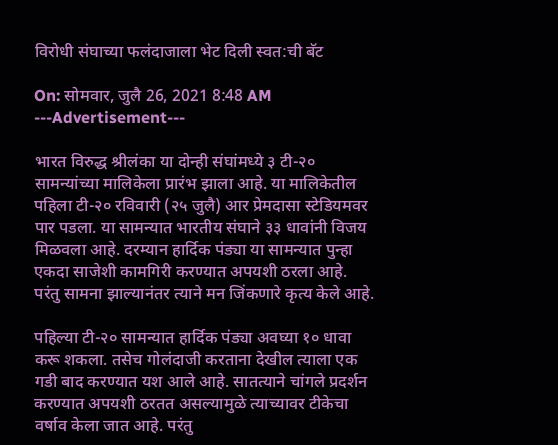विरोधी संघाच्या फलंदाजाला भेट दिली स्वत:ची बॅट

On: सोमवार, जुलै 26, 2021 8:48 AM
---Advertisement---

भारत विरुद्ध श्रीलंका या दोन्ही संघांमध्ये ३ टी-२० सामन्यांच्या मालिकेला प्रारंभ झाला आहे. या मालिकेतील पहिला टी-२० रविवारी (२५ जुलै) आर प्रेमदासा स्टेडियमवर पार पडला. या सामन्यात भारतीय संघाने ३३ धावांनी विजय मिळवला आहे. दरम्यान हार्दिक पंड्या या सामन्यात पुन्हा एकदा साजेशी कामगिरी करण्यात अपयशी ठरला आहे. परंतु सामना झाल्यानंतर त्याने मन जिंकणारे कृत्य केले आहे.

पहिल्या टी-२० सामन्यात हार्दिक पंड्या अवघ्या १० धावा करू शकला. तसेच गोलंदाजी करताना देखील त्याला एक गडी बाद करण्यात यश आले आहे. सातत्याने चांगले प्रदर्शन करण्यात अपयशी ठरतत असल्यामुळे त्याच्यावर टीकेचा वर्षाव केला जात आहे. परंतु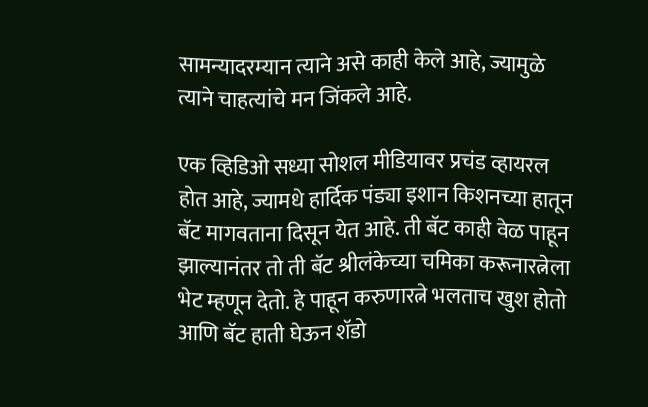सामन्यादरम्यान त्याने असे काही केले आहे, ज्यामुळे त्याने चाहत्यांचे मन जिंकले आहे.

एक व्हिडिओ सध्या सोशल मीडियावर प्रचंड व्हायरल होत आहे, ज्यामधे हार्दिक पंड्या इशान किशनच्या हातून बॅट मागवताना दिसून येत आहे. ती बॅट काही वेळ पाहून झाल्यानंतर तो ती बॅट श्रीलंकेच्या चमिका करूनारत्नेला भेट म्हणून देतो. हे पाहून करुणारत्ने भलताच खुश होतो आणि बॅट हाती घेऊन शॅडो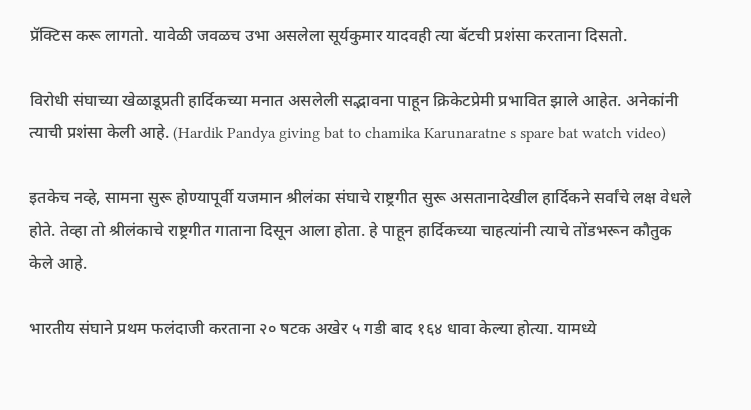प्रॅक्टिस करू लागतो. यावेळी जवळच उभा असलेला सूर्यकुमार यादवही त्या बॅटची प्रशंसा करताना दिसतो.

विरोधी संघाच्या खेळाडूप्रती हार्दिकच्या मनात असलेली सद्भावना पाहून क्रिकेटप्रेमी प्रभावित झाले आहेत. अनेकांनी त्याची प्रशंसा केली आहे. (Hardik Pandya giving bat to chamika Karunaratne s spare bat watch video)

इतकेच नव्हे, सामना सुरू होण्यापूर्वी यजमान श्रीलंका संघाचे राष्ट्रगीत सुरू असतानादेखील हार्दिकने सर्वांचे लक्ष वेधले होते. तेव्हा तो श्रीलंकाचे राष्ट्रगीत गाताना दिसून आला होता. हे पाहून हार्दिकच्या चाहत्यांनी त्याचे तोंडभरून कौतुक केले आहे.

भारतीय संघाने प्रथम फलंदाजी करताना २० षटक अखेर ५ गडी बाद १६४ धावा केल्या होत्या. यामध्ये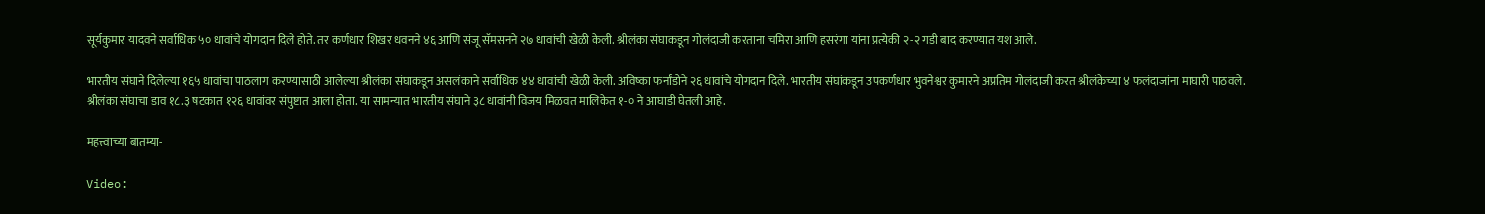सूर्यकुमार यादवने सर्वाधिक ५० धावांचे योगदान दिले होते. तर कर्णधार शिखर धवनने ४६ आणि संजू सॅमसनने २७ धावांची खेळी केली. श्रीलंका संघाकडून गोलंदाजी करताना चमिरा आणि हसरंगा यांना प्रत्येकी २-२ गडी बाद करण्यात यश आले.

भारतीय संघाने दिलेल्या १६५ धावांचा पाठलाग करण्यासाठी आलेल्या श्रीलंका संघाकडून असलंकाने सर्वाधिक ४४ धावांची खेळी केली. अविष्का फर्नांडोने २६ धावांचे योगदान दिले. भारतीय संघांकडून उपकर्णधार भुवनेश्वर कुमारने अप्रतिम गोलंदाजी करत श्रीलंकेच्या ४ फलंदाजांना माघारी पाठवले. श्रीलंका संघाचा डाव १८.३ षटकात १२६ धावांवर संपुष्टात आला होता. या सामन्यात भारतीय संघाने ३८ धावांनी विजय मिळवत मालिकेत १-० ने आघाडी घेतली आहे.

महत्त्वाच्या बातम्या-

Video: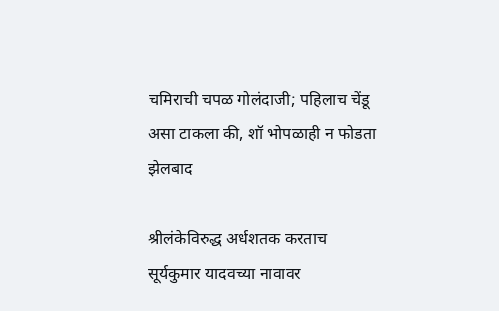चमिराची चपळ गोलंदाजी; पहिलाच चेंडू असा टाकला की, शॉ भोपळाही न फोडता झेलबाद

श्रीलंकेविरुद्ध अर्धशतक करताच सूर्यकुमार यादवच्या नावावर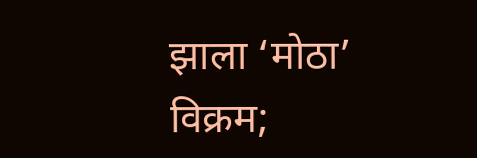झाला ‘मोठा’ विक्रम;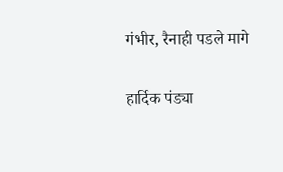गंभीर, रैनाही पडले मागे

हार्दिक पंड्या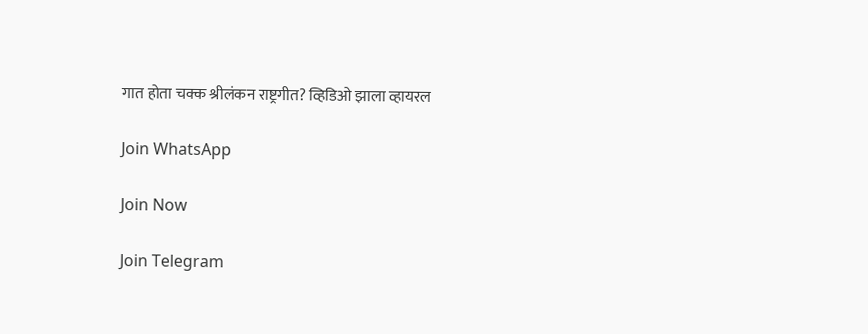गात होता चक्क श्रीलंकन राष्ट्रगीत? व्हिडिओ झाला व्हायरल

Join WhatsApp

Join Now

Join Telegram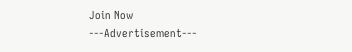Join Now
---Advertisement---